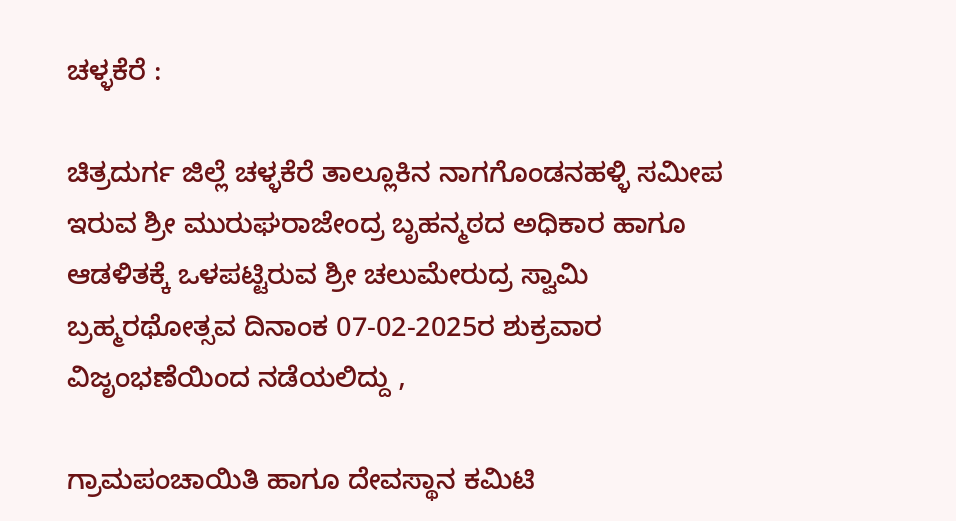ಚಳ್ಳಕೆರೆ :

ಚಿತ್ರದುರ್ಗ ಜಿಲ್ಲೆ ಚಳ್ಳಕೆರೆ ತಾಲ್ಲೂಕಿನ ನಾಗಗೊಂಡನಹಳ್ಳಿ ಸಮೀಪ ಇರುವ ಶ್ರೀ ಮುರುಘರಾಜೇಂದ್ರ ಬೃಹನ್ಮಠದ ಅಧಿಕಾರ ಹಾಗೂ ಆಡಳಿತಕ್ಕೆ ಒಳಪಟ್ಟಿರುವ ಶ್ರೀ ಚಲುಮೇರುದ್ರ ಸ್ವಾಮಿ ಬ್ರಹ್ಮರಥೋತ್ಸವ ದಿನಾಂಕ 07-02-2025ರ ಶುಕ್ರವಾರ ವಿಜೃಂಭಣೆಯಿಂದ ನಡೆಯಲಿದ್ದು ,

ಗ್ರಾಮಪಂಚಾಯಿತಿ ಹಾಗೂ ದೇವಸ್ಥಾನ ಕಮಿಟಿ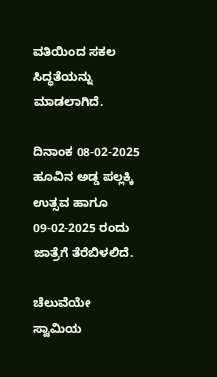ವತಿಯಿಂದ ಸಕಲ ಸಿದ್ಧತೆಯನ್ನು ಮಾಡಲಾಗಿದೆ.

ದಿನಾಂಕ 08-02-2025 ಹೂವಿನ ಅಡ್ಡ ಪಲ್ಲಕ್ಕಿ ಉತ್ಸವ ಹಾಗೂ 09-02-2025 ರಂದು ಜಾತ್ರೆಗೆ ತೆರೆಬಿಳಲಿದೆ.

ಚೆಲುವೆಯೇ ಸ್ವಾಮಿಯ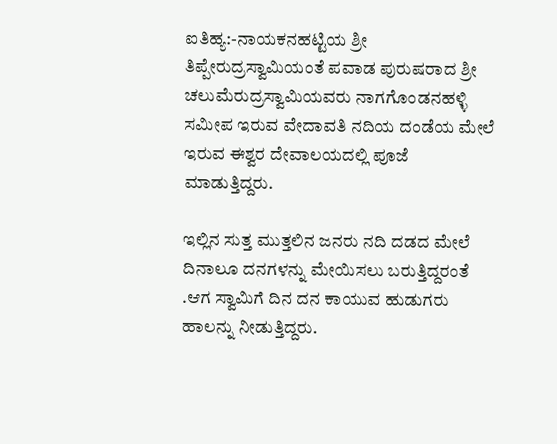ಐತಿಹ್ಯ:-ನಾಯಕನಹಟ್ಟಿಯ ಶ್ರೀ ತಿಪ್ಪೇರುದ್ರಸ್ವಾಮಿಯಂತೆ ಪವಾಡ ಪುರುಷರಾದ ಶ್ರೀ ಚಲುಮೆರುದ್ರಸ್ವಾಮಿಯವರು ನಾಗಗೊಂಡನಹಳ್ಳಿ ಸಮೀಪ ಇರುವ ವೇದಾವತಿ ನದಿಯ ದಂಡೆಯ ಮೇಲೆ ಇರುವ ಈಶ್ವರ ದೇವಾಲಯದಲ್ಲಿ ಪೂಜೆ ಮಾಡುತ್ತಿದ್ದರು.

ಇಲ್ಲಿನ ಸುತ್ತ ಮುತ್ತಲಿನ ಜನರು ನದಿ ದಡದ ಮೇಲೆ ದಿನಾಲೂ ದನಗಳನ್ನು ಮೇಯಿಸಲು ಬರುತ್ತಿದ್ದರಂತೆ .ಆಗ ಸ್ವಾಮಿಗೆ ದಿನ ದನ ಕಾಯುವ ಹುಡುಗರು ಹಾಲನ್ನು ನೀಡುತ್ತಿದ್ದರು.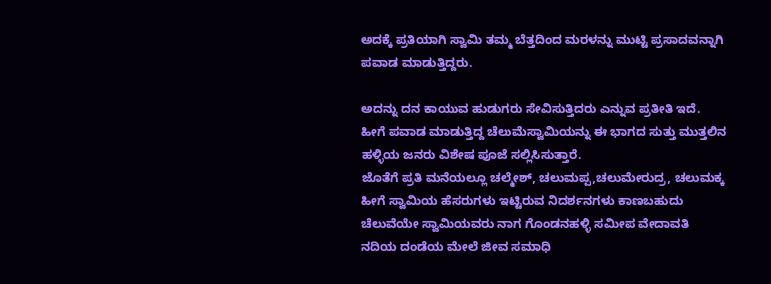ಅದಕ್ಕೆ ಪ್ರತಿಯಾಗಿ ಸ್ವಾಮಿ ತಮ್ಮ ಬೆತ್ತದಿಂದ ಮರಳನ್ನು ಮುಟ್ಟಿ ಪ್ರಸಾದವನ್ನಾಗಿ ಪವಾಡ ಮಾಡುತ್ತಿದ್ದರು.

ಅದನ್ನು ದನ ಕಾಯುವ ಹುಡುಗರು ಸೇವಿಸುತ್ತಿದರು ಎನ್ನುವ ಪ್ರತೀತಿ ಇದೆ.
ಹೀಗೆ ಪವಾಡ ಮಾಡುತ್ತಿದ್ದ ಚೆಲುಮೆಸ್ವಾಮಿಯನ್ನು ಈ ಭಾಗದ ಸುತ್ತು ಮುತ್ತಲಿನ ಹಳ್ಳಿಯ ಜನರು ವಿಶೇಷ ಪೂಜೆ ಸಲ್ಲಿಸಿಸುತ್ತಾರೆ.
ಜೊತೆಗೆ ಪ್ರತಿ ಮನೆಯಲ್ಲೂ ಚಲ್ಮೇಶ್, ಚಲುಮಪ್ಪ,ಚಲುಮೇರುದ್ರ, ಚಲುಮಕ್ಕ ಹೀಗೆ ಸ್ವಾಮಿಯ ಹೆಸರುಗಳು ಇಟ್ಟಿರುವ ನಿದರ್ಶನಗಳು ಕಾಣಬಹುದು
ಚೆಲುವೆಯೇ ಸ್ವಾಮಿಯವರು ನಾಗ ಗೊಂಡನಹಳ್ಳಿ ಸಮೀಪ ವೇದಾವತಿ ನದಿಯ ದಂಡೆಯ ಮೇಲೆ ಜೀವ ಸಮಾಧಿ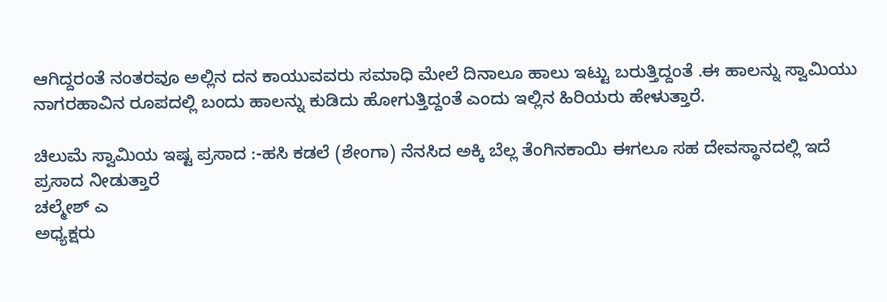ಆಗಿದ್ದರಂತೆ ನಂತರವೂ ಅಲ್ಲಿನ ದನ ಕಾಯುವವರು ಸಮಾಧಿ ಮೇಲೆ ದಿನಾಲೂ ಹಾಲು ಇಟ್ಟು ಬರುತ್ತಿದ್ದಂತೆ .ಈ ಹಾಲನ್ನು ಸ್ವಾಮಿಯು ನಾಗರಹಾವಿನ ರೂಪದಲ್ಲಿ ಬಂದು ಹಾಲನ್ನು ಕುಡಿದು ಹೋಗುತ್ತಿದ್ದಂತೆ ಎಂದು ಇಲ್ಲಿನ ಹಿರಿಯರು ಹೇಳುತ್ತಾರೆ.

ಚಿಲುಮೆ ಸ್ವಾಮಿಯ ಇಷ್ಟ ಪ್ರಸಾದ :-ಹಸಿ ಕಡಲೆ (ಶೇಂಗಾ) ನೆನಸಿದ ಅಕ್ಕಿ ಬೆಲ್ಲ ತೆಂಗಿನಕಾಯಿ ಈಗಲೂ ಸಹ ದೇವಸ್ಥಾನದಲ್ಲಿ ಇದೆ ಪ್ರಸಾದ ನೀಡುತ್ತಾರೆ
ಚಲ್ಮೇಶ್ ಎ
ಅಧ್ಯಕ್ಷರು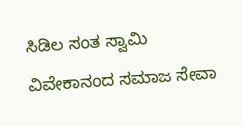ಸಿಡಿಲ ಸಂತ ಸ್ವಾಮಿ ವಿವೇಕಾನಂದ ಸಮಾಜ ಸೇವಾ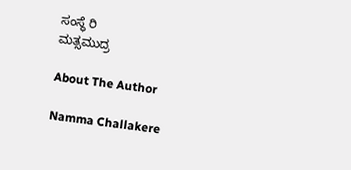ಸಂಸ್ಥೆ ರಿ
ಮತ್ಸಮುದ್ರ

About The Author

Namma Challakere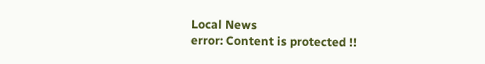Local News
error: Content is protected !!